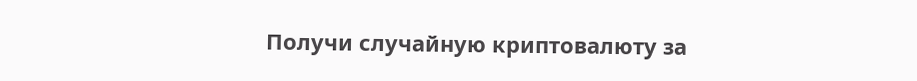Получи случайную криптовалюту за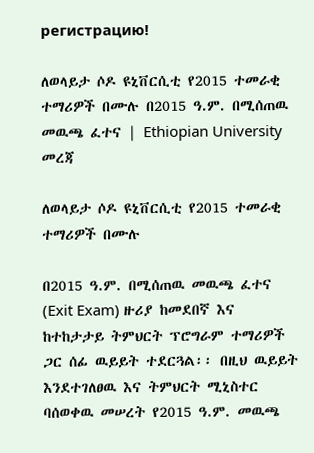регистрацию!

ለወላይታ ሶዶ ዩኒቨርሲቲ የ2015 ተመራቂ ተማሪዎች በሙሉ በ2015 ዓ.ም. በሚሰጠዉ መዉጫ ፈተና | Ethiopian University መረጃ

ለወላይታ ሶዶ ዩኒቨርሲቲ የ2015 ተመራቂ ተማሪዎች በሙሉ

በ2015 ዓ.ም. በሚሰጠዉ መዉጫ ፈተና (Exit Exam) ዙሪያ ከመደበኛ እና ከተከታታይ ትምህርት ፕሮግራም ተማሪዎች ጋር ሰፊ ዉይይት ተደርጓል፡፡ በዚህ ዉይይት እንደተገለፀዉ እና ትምህርት ሚኒስተር ባሰወቀዉ መሠረት የ2015 ዓ.ም. መዉጫ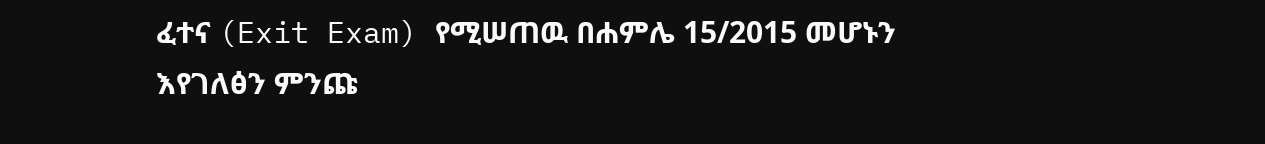ፈተና (Exit Exam) የሚሠጠዉ በሐምሌ 15/2015 መሆኑን እየገለፅን ምንጩ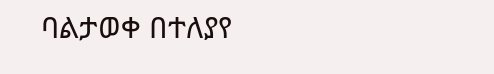ባልታወቀ በተለያየ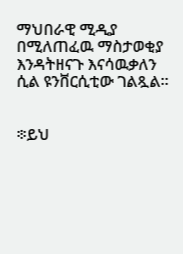ማህበራዊ ሚዲያ በሚለጠፈዉ ማስታወቂያ እንዳትዘናጉ እናሳዉቃለን ሲል ዩንቨርሲቲው ገልጿል።


፨ይህ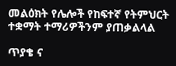መልዕክት የሌሎች የከፍተኛ የትምህርት ተቋማት ተማሪዎችንም ያጠቃልላል

ጥያቄ ና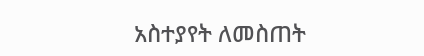አስተያየት ለመስጠት